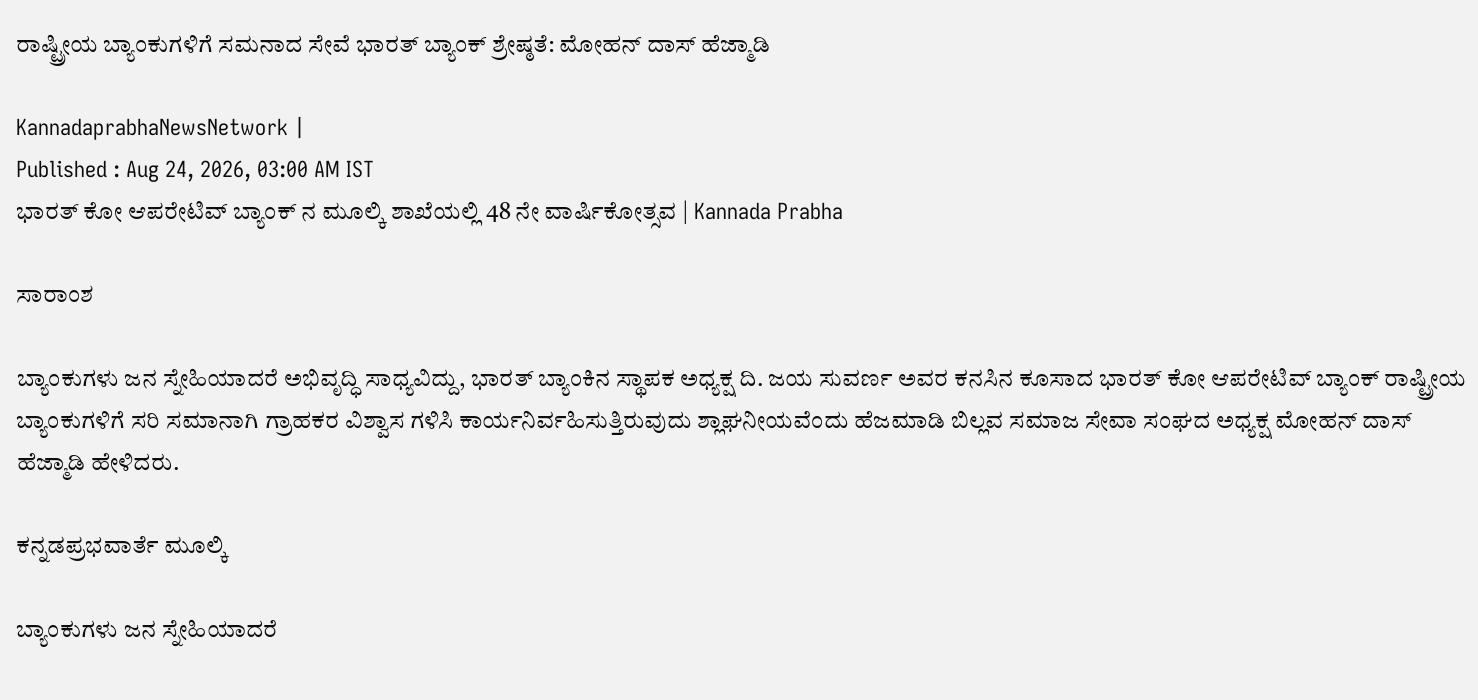ರಾಷ್ಟ್ರೀಯ ಬ್ಯಾಂಕುಗಳಿಗೆ ಸಮನಾದ ಸೇವೆ ಭಾರತ್‌ ಬ್ಯಾಂಕ್‌ ಶ್ರೇಷ್ಠತೆ: ಮೋಹನ್ ದಾಸ್ ಹೆಜ್ಮಾಡಿ

KannadaprabhaNewsNetwork |
Published : Aug 24, 2026, 03:00 AM IST
ಭಾರತ್ ಕೋ ಆಪರೇಟಿವ್ ಬ್ಯಾಂಕ್ ನ ಮೂಲ್ಕಿ ಶಾಖೆಯಲ್ಲಿ 48 ನೇ ವಾರ್ಷಿಕೋತ್ಸವ | Kannada Prabha

ಸಾರಾಂಶ

ಬ್ಯಾಂಕುಗಳು ಜನ ಸ್ನೇಹಿಯಾದರೆ ಅಭಿವೃದ್ಧಿ ಸಾಧ್ಯವಿದ್ದು, ಭಾರತ್‌ ಬ್ಯಾಂಕಿನ ಸ್ಥಾಪಕ ಅಧ್ಯಕ್ಷ ದಿ. ಜಯ ಸುವರ್ಣ ಅವರ ಕನಸಿನ ಕೂಸಾದ ಭಾರತ್‌ ಕೋ ಆಪರೇಟಿವ್‌ ಬ್ಯಾಂಕ್‌ ರಾಷ್ಟ್ರೀಯ ಬ್ಯಾಂಕುಗಳಿಗೆ ಸರಿ ಸಮಾನಾಗಿ ಗ್ರಾಹಕರ ವಿಶ್ವಾಸ ಗಳಿಸಿ ಕಾರ್ಯನಿರ್ವಹಿಸುತ್ತಿರುವುದು ಶ್ಲಾಘನೀಯವೆಂದು ಹೆಜಮಾಡಿ ಬಿಲ್ಲವ ಸಮಾಜ ಸೇವಾ ಸಂಘದ ಅಧ್ಯಕ್ಷ ಮೋಹನ್ ದಾಸ್ ಹೆಜ್ಮಾಡಿ ಹೇಳಿದರು.

ಕನ್ನಡಪ್ರಭವಾರ್ತೆ ಮೂಲ್ಕಿ

ಬ್ಯಾಂಕುಗಳು ಜನ ಸ್ನೇಹಿಯಾದರೆ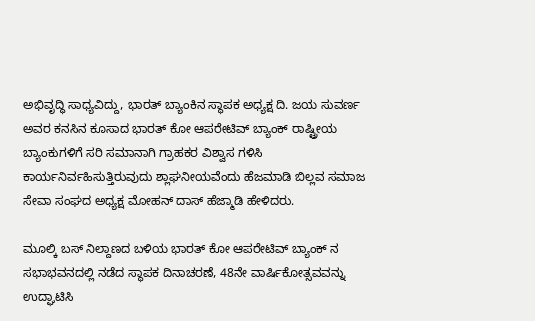ಅಭಿವೃದ್ಧಿ ಸಾಧ್ಯವಿದ್ದು, ಭಾರತ್‌ ಬ್ಯಾಂಕಿನ ಸ್ಥಾಪಕ ಅಧ್ಯಕ್ಷ ದಿ. ಜಯ ಸುವರ್ಣ ಅವರ ಕನಸಿನ ಕೂಸಾದ ಭಾರತ್‌ ಕೋ ಆಪರೇಟಿವ್‌ ಬ್ಯಾಂಕ್‌ ರಾಷ್ಟ್ರೀಯ ಬ್ಯಾಂಕುಗಳಿಗೆ ಸರಿ ಸಮಾನಾಗಿ ಗ್ರಾಹಕರ ವಿಶ್ವಾಸ ಗಳಿಸಿ ಕಾರ್ಯನಿರ್ವಹಿಸುತ್ತಿರುವುದು ಶ್ಲಾಘನೀಯವೆಂದು ಹೆಜಮಾಡಿ ಬಿಲ್ಲವ ಸಮಾಜ ಸೇವಾ ಸಂಘದ ಅಧ್ಯಕ್ಷ ಮೋಹನ್ ದಾಸ್ ಹೆಜ್ಮಾಡಿ ಹೇಳಿದರು.

ಮೂಲ್ಕಿ ಬಸ್ ನಿಲ್ದಾಣದ ಬಳಿಯ ಭಾರತ್ ಕೋ ಆಪರೇಟಿವ್ ಬ್ಯಾಂಕ್ ನ ಸಭಾಭವನದಲ್ಲಿ ನಡೆದ ಸ್ಥಾಪಕ ದಿನಾಚರಣೆ, 48ನೇ ವಾರ್ಷಿಕೋತ್ಸವವನ್ನು ಉದ್ಘಾಟಿಸಿ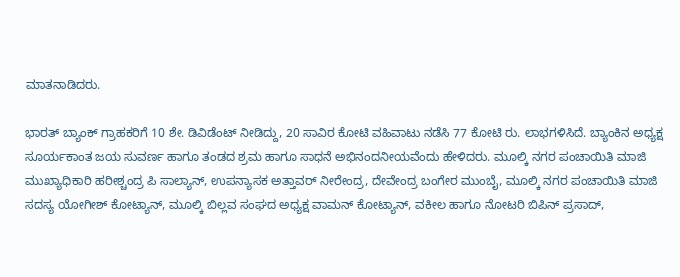ಮಾತನಾಡಿದರು.

ಭಾರತ್ ಬ್ಯಾಂಕ್ ಗ್ರಾಹಕರಿಗೆ 10 ಶೇ. ಡಿವಿಡೆಂಟ್ ನೀಡಿದ್ದು, 20 ಸಾವಿರ ಕೋಟಿ ವಹಿವಾಟು ನಡೆಸಿ 77 ಕೋಟಿ ರು. ಲಾಭಗಳಿಸಿದೆ. ಬ್ಯಾಂಕಿನ ಅಧ್ಯಕ್ಷ ಸೂರ್ಯಕಾಂತ ಜಯ ಸುವರ್ಣ ಹಾಗೂ ತಂಡದ ಶ್ರಮ ಹಾಗೂ ಸಾಧನೆ ಅಭಿನಂದನೀಯವೆಂದು ಹೇಳಿದರು. ಮೂಲ್ಕಿ ನಗರ ಪಂಚಾಯಿತಿ ಮಾಜಿ ಮುಖ್ಯಾಧಿಕಾರಿ ಹರೀಶ್ಚಂದ್ರ ಪಿ ಸಾಲ್ಯಾನ್, ಉಪನ್ಯಾಸಕ ಅತ್ತಾವರ್ ನೀರೇಂದ್ರ, ದೇವೇಂದ್ರ ಬಂಗೇರ ಮುಂಬೈ, ಮೂಲ್ಕಿ ನಗರ ಪಂಚಾಯಿತಿ ಮಾಜಿ ಸದಸ್ಯ ಯೋಗೀಶ್ ಕೋಟ್ಯಾನ್, ಮೂಲ್ಕಿ ಬಿಲ್ಲವ ಸಂಘದ ಅಧ್ಯಕ್ಷ ವಾಮನ್ ಕೋಟ್ಯಾನ್, ವಕೀಲ ಹಾಗೂ ನೋಟರಿ ಬಿಪಿನ್ ಪ್ರಸಾದ್,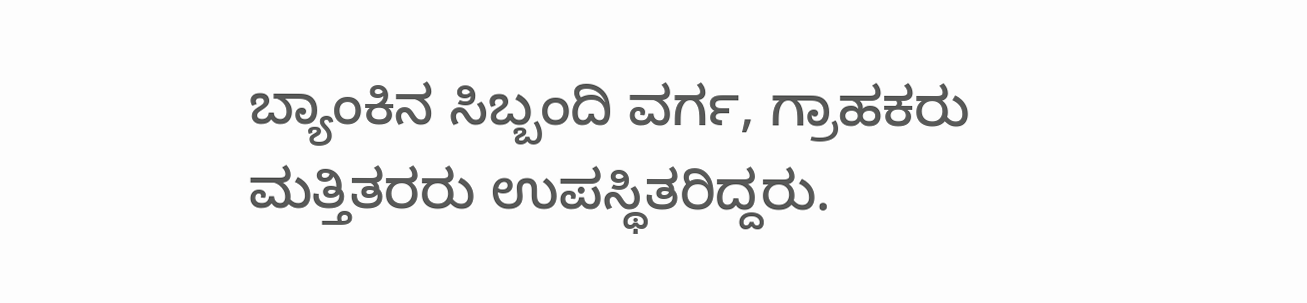ಬ್ಯಾಂಕಿನ ಸಿಬ್ಬಂದಿ ವರ್ಗ, ಗ್ರಾಹಕರು ಮತ್ತಿತರರು ಉಪಸ್ಥಿತರಿದ್ದರು.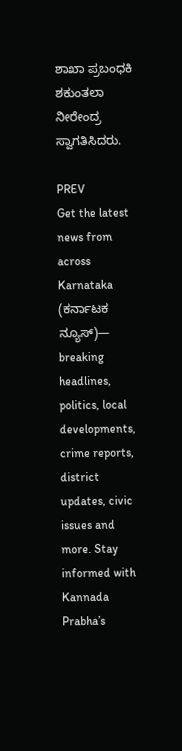ಶಾಖಾ ಪ್ರಬಂಧಕಿ ಶಕುಂತಲಾ ನೀರೇಂದ್ರ ಸ್ವಾಗತಿಸಿದರು.

PREV
Get the latest news from across Karnataka (ಕರ್ನಾಟಕ ನ್ಯೂಸ್)— breaking headlines, politics, local developments, crime reports, district updates, civic issues and more. Stay informed with Kannada Prabha’s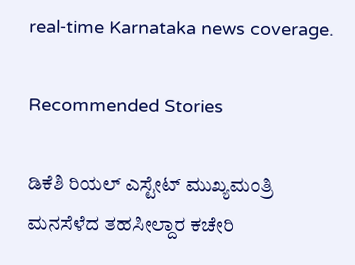real‑time Karnataka news coverage.

Recommended Stories

ಡಿಕೆಶಿ ರಿಯಲ್‌ ಎಸ್ಟೇಟ್‌ ಮುಖ್ಯಮಂತ್ರಿ
ಮನಸೆಳೆದ ತಹಸೀಲ್ದಾರ ಕಚೇರಿ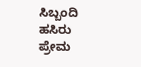ಸಿಬ್ಬಂದಿ ಹಸಿರು ಪ್ರೇಮ